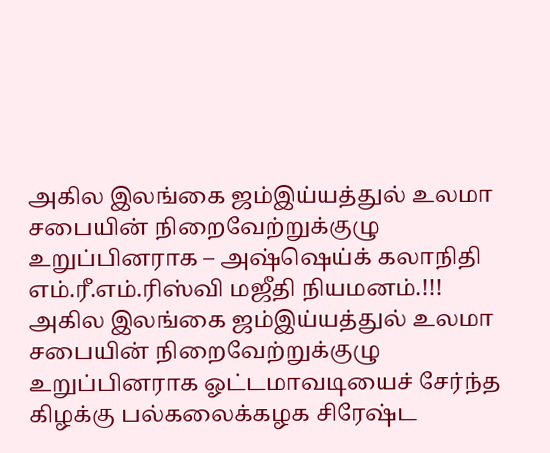அகில இலங்கை ஜம்இய்யத்துல் உலமா சபையின் நிறைவேற்றுக்குழு உறுப்பினராக – அஷ்ஷெய்க் கலாநிதி எம்.ரீ.எம்.ரிஸ்வி மஜீதி நியமனம்.!!!
அகில இலங்கை ஜம்இய்யத்துல் உலமா சபையின் நிறைவேற்றுக்குழு உறுப்பினராக ஓட்டமாவடியைச் சேர்ந்த கிழக்கு பல்கலைக்கழக சிரேஷ்ட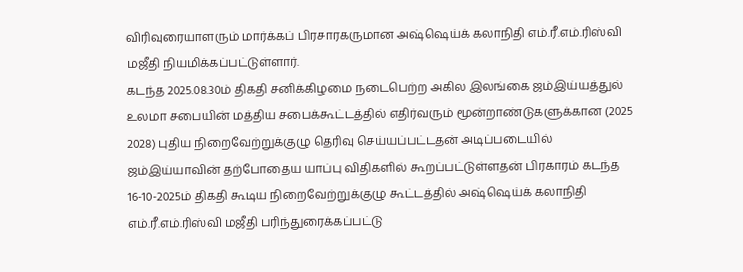விரிவுரையாளரும் மார்க்கப் பிரசாரகருமான அஷ்ஷெய்க் கலாநிதி எம்.ரீ.எம்.ரிஸ்வி மஜீதி நியமிக்கப்பட்டுள்ளார்.
கடந்த 2025.08.30ம் திகதி சனிக்கிழமை நடைபெற்ற அகில இலங்கை ஜம்இய்யத்துல் உலமா சபையின் மத்திய சபைக்கூட்டத்தில் எதிர்வரும் மூன்றாண்டுகளுக்கான (2025 2028) புதிய நிறைவேற்றுக்குழு தெரிவு செய்யப்பட்டதன் அடிப்படையில் ஜம்இய்யாவின் தற்போதைய யாப்பு விதிகளில் கூறப்பட்டுள்ளதன் பிரகாரம் கடந்த 16-10-2025ம் திகதி கூடிய நிறைவேற்றுக்குழு கூட்டத்தில் அஷ்ஷெய்க் கலாநிதி எம்.ரீ.எம்.ரிஸ்வி மஜீதி பரிந்துரைக்கப்பட்டு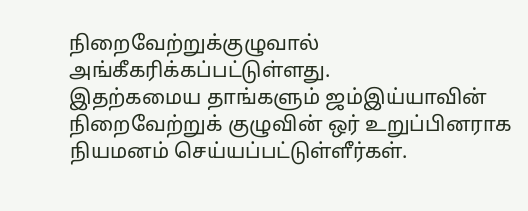நிறைவேற்றுக்குழுவால் அங்கீகரிக்கப்பட்டுள்ளது.
இதற்கமைய தாங்களும் ஜம்இய்யாவின் நிறைவேற்றுக் குழுவின் ஒர் உறுப்பினராக நியமனம் செய்யப்பட்டுள்ளீர்கள்.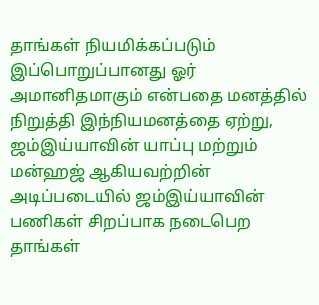தாங்கள் நியமிக்கப்படும் இப்பொறுப்பானது ஓர் அமானிதமாகும் என்பதை மனத்தில் நிறுத்தி இந்நியமனத்தை ஏற்று, ஜம்இய்யாவின் யாப்பு மற்றும் மன்ஹஜ் ஆகியவற்றின் அடிப்படையில் ஜம்இய்யாவின் பணிகள் சிறப்பாக நடைபெற தாங்கள்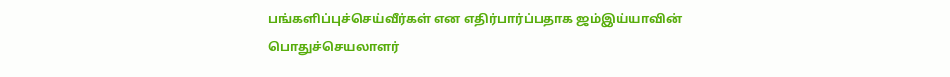பங்களிப்புச்செய்வீர்கள் என எதிர்பார்ப்பதாக ஜம்இய்யாவின் பொதுச்செயலாளர்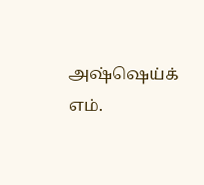அஷ்ஷெய்க் எம்.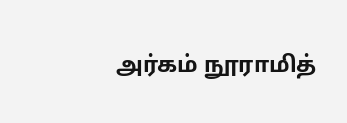அர்கம் நூராமித்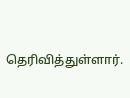தெரிவித்துள்ளார்.